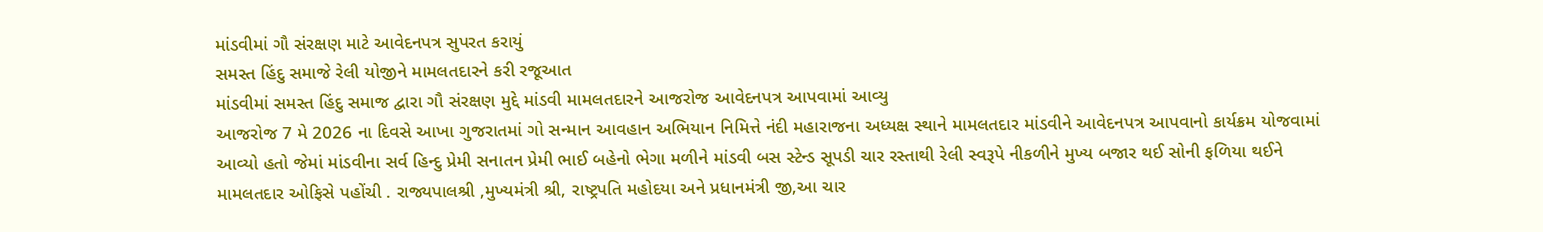માંડવીમાં ગૌ સંરક્ષણ માટે આવેદનપત્ર સુપરત કરાયું
સમસ્ત હિંદુ સમાજે રેલી યોજીને મામલતદારને કરી રજૂઆત
માંડવીમાં સમસ્ત હિંદુ સમાજ દ્વારા ગૌ સંરક્ષણ મુદ્દે માંડવી મામલતદારને આજરોજ આવેદનપત્ર આપવામાં આવ્યુ
આજરોજ 7 મે 2026 ના દિવસે આખા ગુજરાતમાં ગો સન્માન આવહાન અભિયાન નિમિત્તે નંદી મહારાજના અધ્યક્ષ સ્થાને મામલતદાર માંડવીને આવેદનપત્ર આપવાનો કાર્યક્રમ યોજવામાં આવ્યો હતો જેમાં માંડવીના સર્વ હિન્દુ પ્રેમી સનાતન પ્રેમી ભાઈ બહેનો ભેગા મળીને માંડવી બસ સ્ટેન્ડ સૂપડી ચાર રસ્તાથી રેલી સ્વરૂપે નીકળીને મુખ્ય બજાર થઈ સોની ફળિયા થઈને મામલતદાર ઓફિસે પહોંચી . રાજ્યપાલશ્રી ,મુખ્યમંત્રી શ્રી, રાષ્ટ્રપતિ મહોદયા અને પ્રધાનમંત્રી જી,આ ચાર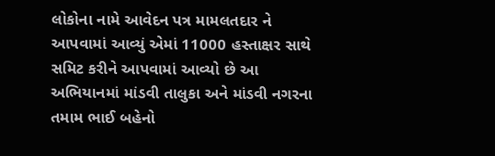લોકોના નામે આવેદન પત્ર મામલતદાર ને આપવામાં આવ્યું એમાં 11000 હસ્તાક્ષર સાથે સમિટ કરીને આપવામાં આવ્યો છે આ અભિયાનમાં માંડવી તાલુકા અને માંડવી નગરના તમામ ભાઈ બહેનો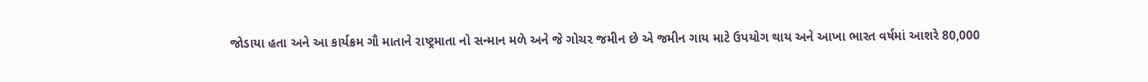જોડાયા હતા અને આ કાર્યક્રમ ગૌ માતાને રાષ્ટ્રમાતા નો સન્માન મળે અને જે ગોચર જમીન છે એ જમીન ગાય માટે ઉપયોગ થાય અને આખા ભારત વર્ષમાં આશરે 80,000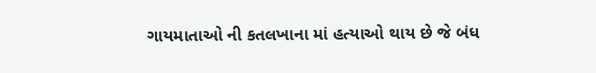ગાયમાતાઓ ની કતલખાના માં હત્યાઓ થાય છે જે બંધ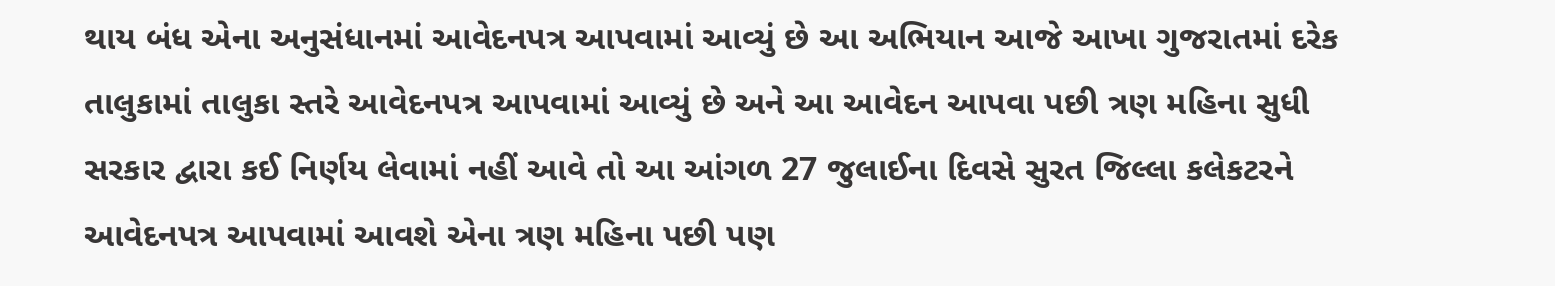થાય બંધ એના અનુસંધાનમાં આવેદનપત્ર આપવામાં આવ્યું છે આ અભિયાન આજે આખા ગુજરાતમાં દરેક તાલુકામાં તાલુકા સ્તરે આવેદનપત્ર આપવામાં આવ્યું છે અને આ આવેદન આપવા પછી ત્રણ મહિના સુધી સરકાર દ્વારા કઈ નિર્ણય લેવામાં નહીં આવે તો આ આંગળ 27 જુલાઈના દિવસે સુરત જિલ્લા કલેકટરને આવેદનપત્ર આપવામાં આવશે એના ત્રણ મહિના પછી પણ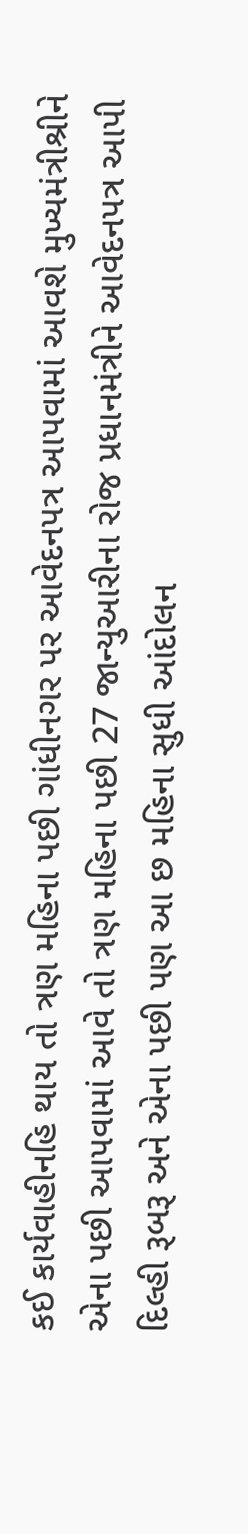કઈ કાર્યવાહીનહિ થાય તો ત્રણ મહિના પછી ગાંધીનગર પર આવેદનપત્ર આપવામાં આવશે મુખ્યમંત્રીશ્રીને એના પછી આપવામાં આવે તો ત્રણ મહિના પછી 27 જાન્યુઆરીના રોજ પ્રધાનમંત્રીને આવેદનપત્ર આપી દિલ્હી રૂબરૂ અને એના પછી પણ આ છ મહિના સુધી આંદોલન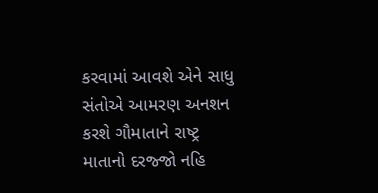કરવામાં આવશે એને સાધુ સંતોએ આમરણ અનશન કરશે ગૌમાતાને રાષ્ટ્ર માતાનો દરજ્જો નહિ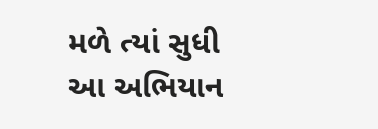મળે ત્યાં સુધી આ અભિયાન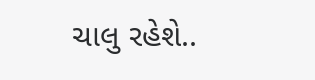ચાલુ રહેશે..